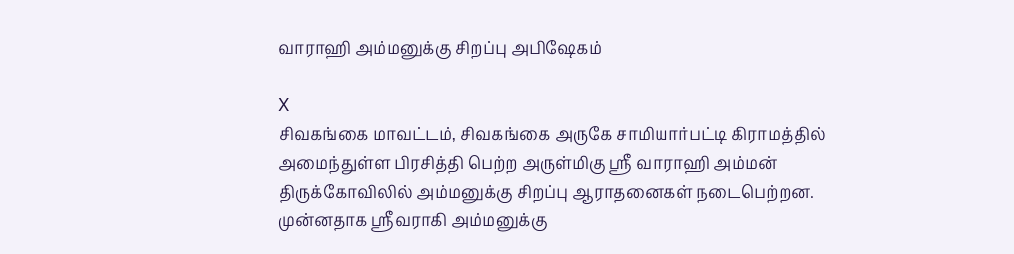வாராஹி அம்மனுக்கு சிறப்பு அபிஷேகம்

X
சிவகங்கை மாவட்டம், சிவகங்கை அருகே சாமியார்பட்டி கிராமத்தில் அமைந்துள்ள பிரசித்தி பெற்ற அருள்மிகு ஸ்ரீ வாராஹி அம்மன் திருக்கோவிலில் அம்மனுக்கு சிறப்பு ஆராதனைகள் நடைபெற்றன. முன்னதாக ஸ்ரீவராகி அம்மனுக்கு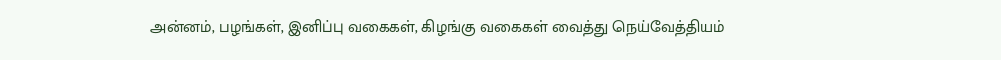அன்னம், பழங்கள், இனிப்பு வகைகள், கிழங்கு வகைகள் வைத்து நெய்வேத்தியம்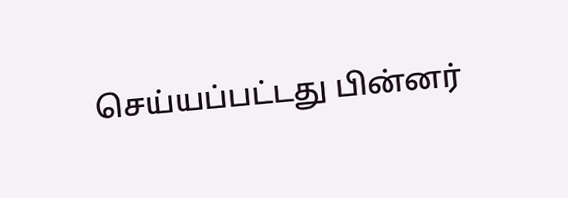செய்யப்பட்டது பின்னர்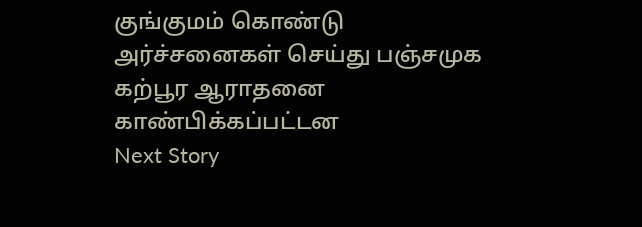குங்குமம் கொண்டு அர்ச்சனைகள் செய்து பஞ்சமுக கற்பூர ஆராதனை காண்பிக்கப்பட்டன
Next Story